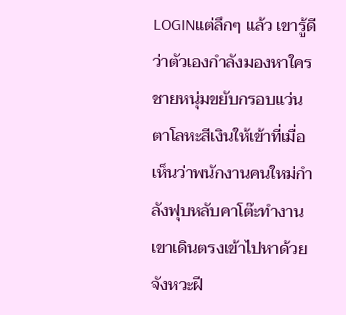LOGINแต่ลึกๆ แล้ว เขารู้ดีว่าตัวเองกำลังมองหาใคร
ชายหนุ่มขยับกรอบแว่นตาโลหะสีเงินให้เข้าที่เมื่อเห็นว่าพนักงานคนใหม่กำลังฟุบหลับคาโต๊ะทำงาน เขาเดินตรงเข้าไปหาด้วยจังหวะฝี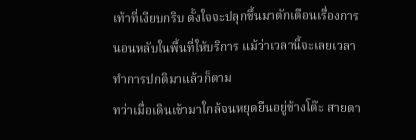เท้าที่เงียบกริบ ตั้งใจจะปลุกขึ้นมาตักเตือนเรื่องการนอนหลับในพื้นที่ให้บริการ แม้ว่าเวลานี้จะเลยเวลาทำการปกติมาแล้วก็ตาม
ทว่าเมื่อเดินเข้ามาใกล้จนหยุดยืนอยู่ข้างโต๊ะ สายตา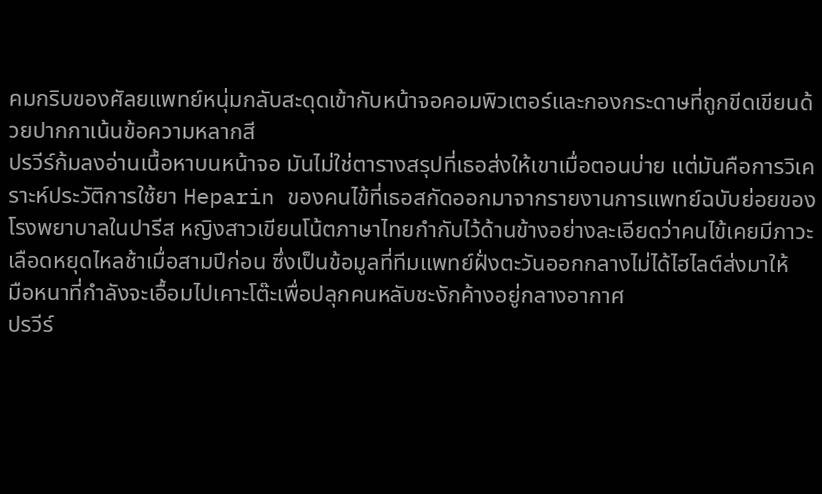คมกริบของศัลยแพทย์หนุ่มกลับสะดุดเข้ากับหน้าจอคอมพิวเตอร์และกองกระดาษที่ถูกขีดเขียนด้วยปากกาเน้นข้อความหลากสี
ปรวีร์ก้มลงอ่านเนื้อหาบนหน้าจอ มันไม่ใช่ตารางสรุปที่เธอส่งให้เขาเมื่อตอนบ่าย แต่มันคือการวิเคราะห์ประวัติการใช้ยา Heparin ของคนไข้ที่เธอสกัดออกมาจากรายงานการแพทย์ฉบับย่อยของโรงพยาบาลในปารีส หญิงสาวเขียนโน้ตภาษาไทยกำกับไว้ด้านข้างอย่างละเอียดว่าคนไข้เคยมีภาวะเลือดหยุดไหลช้าเมื่อสามปีก่อน ซึ่งเป็นข้อมูลที่ทีมแพทย์ฝั่งตะวันออกกลางไม่ได้ไฮไลต์ส่งมาให้
มือหนาที่กำลังจะเอื้อมไปเคาะโต๊ะเพื่อปลุกคนหลับชะงักค้างอยู่กลางอากาศ
ปรวีร์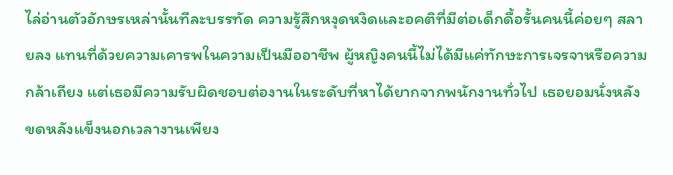ไล่อ่านตัวอักษรเหล่านั้นทีละบรรทัด ความรู้สึกหงุดหงิดและอคติที่มีต่อเด็กดื้อรั้นคนนี้ค่อยๆ สลายลง แทนที่ด้วยความเคารพในความเป็นมืออาชีพ ผู้หญิงคนนี้ไม่ได้มีแค่ทักษะการเจรจาหรือความกล้าเถียง แต่เธอมีความรับผิดชอบต่องานในระดับที่หาได้ยากจากพนักงานทั่วไป เธอยอมนั่งหลังขดหลังแข็งนอกเวลางานเพียง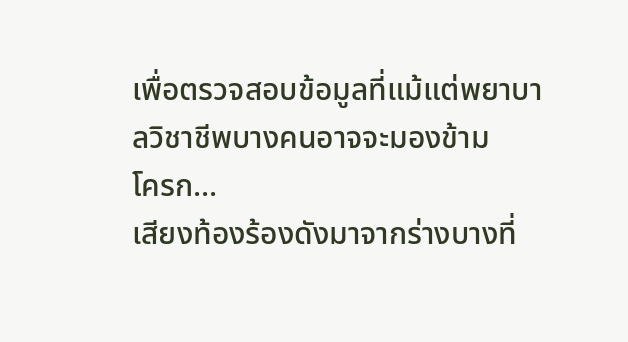เพื่อตรวจสอบข้อมูลที่แม้แต่พยาบาลวิชาชีพบางคนอาจจะมองข้าม
โครก...
เสียงท้องร้องดังมาจากร่างบางที่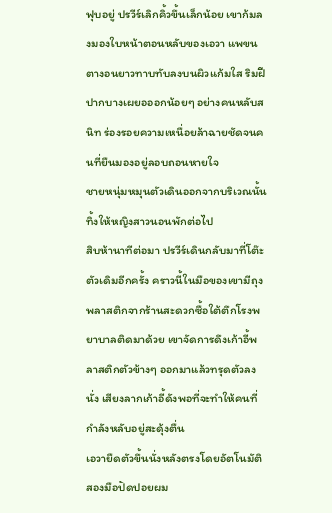ฟุบอยู่ ปรวีร์เลิกคิ้วขึ้นเล็กน้อย เขาก้มลงมองใบหน้าตอนหลับของเอวา แพขนตางอนยาวทาบทับลงบนผิวแก้มใส ริมฝีปากบางเผยอออกน้อยๆ อย่างคนหลับสนิท ร่องรอยความเหนื่อยล้าฉายชัดจนคนที่ยืนมองอยู่ลอบถอนหายใจ
ชายหนุ่มหมุนตัวเดินออกจากบริเวณนั้น ทิ้งให้หญิงสาวนอนพักต่อไป
สิบห้านาทีต่อมา ปรวีร์เดินกลับมาที่โต๊ะตัวเดิมอีกครั้ง คราวนี้ในมือของเขามีถุงพลาสติกจากร้านสะดวกซื้อใต้ตึกโรงพยาบาลติดมาด้วย เขาจัดการดึงเก้าอี้พลาสติกตัวข้างๆ ออกมาแล้วทรุดตัวลงนั่ง เสียงลากเก้าอี้ดังพอที่จะทำให้คนที่กำลังหลับอยู่สะดุ้งตื่น
เอวายืดตัวขึ้นนั่งหลังตรงโดยอัตโนมัติ สองมือปัดปอยผม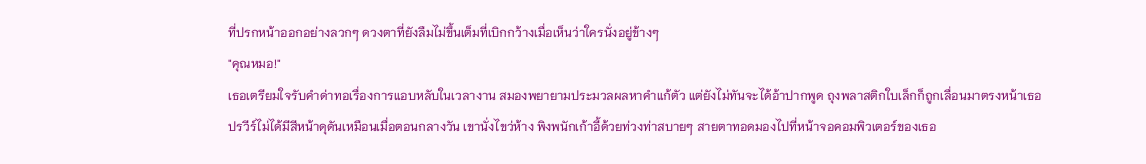ที่ปรกหน้าออกอย่างลวกๆ ดวงตาที่ยังลืมไม่ขึ้นเต็มที่เบิกกว้างเมื่อเห็นว่าใครนั่งอยู่ข้างๆ
"คุณหมอ!"
เธอเตรียมใจรับคำด่าทอเรื่องการแอบหลับในเวลางาน สมองพยายามประมวลผลหาคำแก้ตัว แต่ยังไม่ทันจะได้อ้าปากพูด ถุงพลาสติกใบเล็กก็ถูกเลื่อนมาตรงหน้าเธอ
ปรวีร์ไม่ได้มีสีหน้าดุดันเหมือนเมื่อตอนกลางวัน เขานั่งไขว่ห้าง พิงพนักเก้าอี้ด้วยท่วงท่าสบายๆ สายตาทอดมองไปที่หน้าจอคอมพิวเตอร์ของเธอ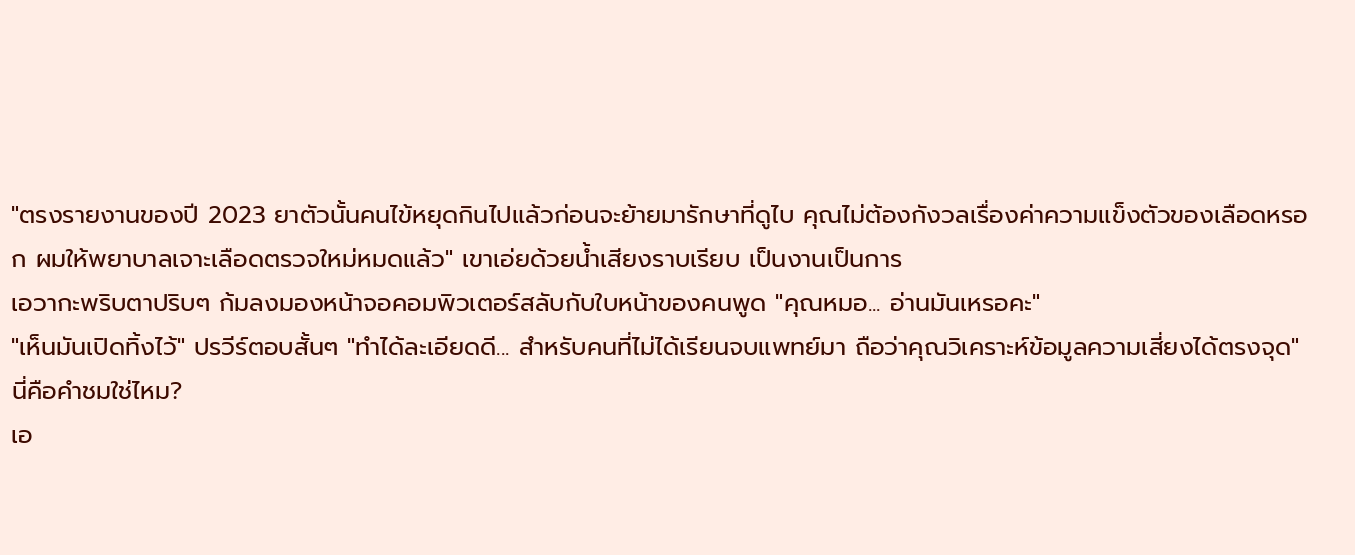"ตรงรายงานของปี 2023 ยาตัวนั้นคนไข้หยุดกินไปแล้วก่อนจะย้ายมารักษาที่ดูไบ คุณไม่ต้องกังวลเรื่องค่าความแข็งตัวของเลือดหรอก ผมให้พยาบาลเจาะเลือดตรวจใหม่หมดแล้ว" เขาเอ่ยด้วยน้ำเสียงราบเรียบ เป็นงานเป็นการ
เอวากะพริบตาปริบๆ ก้มลงมองหน้าจอคอมพิวเตอร์สลับกับใบหน้าของคนพูด "คุณหมอ... อ่านมันเหรอคะ"
"เห็นมันเปิดทิ้งไว้" ปรวีร์ตอบสั้นๆ "ทำได้ละเอียดดี... สำหรับคนที่ไม่ได้เรียนจบแพทย์มา ถือว่าคุณวิเคราะห์ข้อมูลความเสี่ยงได้ตรงจุด"
นี่คือคำชมใช่ไหม?
เอ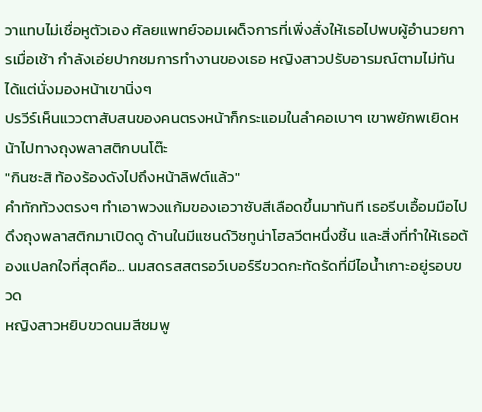วาแทบไม่เชื่อหูตัวเอง ศัลยแพทย์จอมเผด็จการที่เพิ่งสั่งให้เธอไปพบผู้อำนวยการเมื่อเช้า กำลังเอ่ยปากชมการทำงานของเธอ หญิงสาวปรับอารมณ์ตามไม่ทัน ได้แต่นั่งมองหน้าเขานิ่งๆ
ปรวีร์เห็นแววตาสับสนของคนตรงหน้าก็กระแอมในลำคอเบาๆ เขาพยักพเยิดหน้าไปทางถุงพลาสติกบนโต๊ะ
"กินซะสิ ท้องร้องดังไปถึงหน้าลิฟต์แล้ว"
คำทักท้วงตรงๆ ทำเอาพวงแก้มของเอวาซับสีเลือดขึ้นมาทันที เธอรีบเอื้อมมือไปดึงถุงพลาสติกมาเปิดดู ด้านในมีแซนด์วิชทูน่าโฮลวีตหนึ่งชิ้น และสิ่งที่ทำให้เธอต้องแปลกใจที่สุดคือ... นมสดรสสตรอว์เบอร์รีขวดกะทัดรัดที่มีไอน้ำเกาะอยู่รอบขวด
หญิงสาวหยิบขวดนมสีชมพู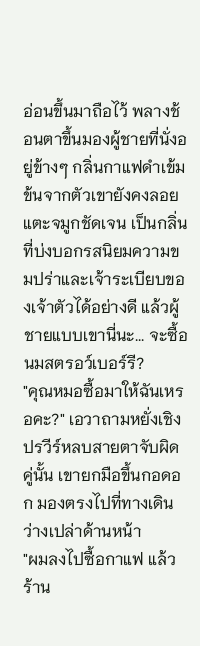อ่อนขึ้นมาถือไว้ พลางช้อนตาขึ้นมองผู้ชายที่นั่งอยู่ข้างๆ กลิ่นกาแฟดำเข้มข้นจากตัวเขายังคงลอยแตะจมูกชัดเจน เป็นกลิ่นที่บ่งบอกรสนิยมความขมปร่าและเจ้าระเบียบของเจ้าตัวได้อย่างดี แล้วผู้ชายแบบเขานี่นะ... จะซื้อนมสตรอว์เบอร์รี?
"คุณหมอซื้อมาให้ฉันเหรอคะ?" เอวาถามหยั่งเชิง
ปรวีร์หลบสายตาจับผิดคู่นั้น เขายกมือขึ้นกอดอก มองตรงไปที่ทางเดินว่างเปล่าด้านหน้า
"ผมลงไปซื้อกาแฟ แล้วร้าน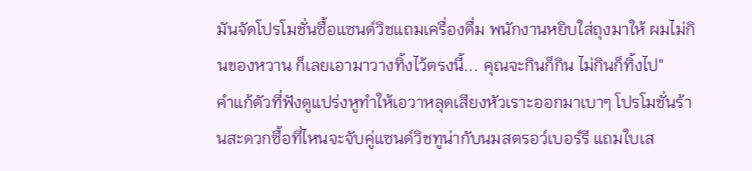มันจัดโปรโมชั่นซื้อแซนด์วิชแถมเครื่องดื่ม พนักงานหยิบใส่ถุงมาให้ ผมไม่กินของหวาน ก็เลยเอามาวางทิ้งไว้ตรงนี้... คุณจะกินก็กิน ไม่กินก็ทิ้งไป"
คำแก้ตัวที่ฟังดูแปร่งหูทำให้เอวาหลุดเสียงหัวเราะออกมาเบาๆ โปรโมชั่นร้านสะดวกซื้อที่ไหนจะจับคู่แซนด์วิชทูน่ากับนมสตรอว์เบอร์รี แถมใบเส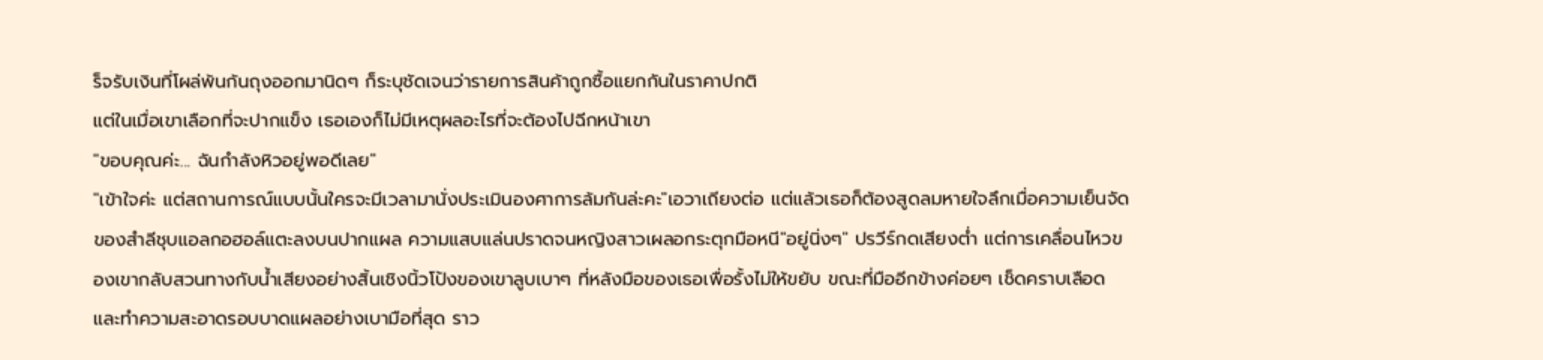ร็จรับเงินที่โผล่พ้นก้นถุงออกมานิดๆ ก็ระบุชัดเจนว่ารายการสินค้าถูกซื้อแยกกันในราคาปกติ
แต่ในเมื่อเขาเลือกที่จะปากแข็ง เธอเองก็ไม่มีเหตุผลอะไรที่จะต้องไปฉีกหน้าเขา
"ขอบคุณค่ะ... ฉันกำลังหิวอยู่พอดีเลย"
"เข้าใจค่ะ แต่สถานการณ์แบบนั้นใครจะมีเวลามานั่งประเมินองศาการล้มกันล่ะคะ"เอวาเถียงต่อ แต่แล้วเธอก็ต้องสูดลมหายใจลึกเมื่อความเย็นจัดของสำลีชุบแอลกอฮอล์แตะลงบนปากแผล ความแสบแล่นปราดจนหญิงสาวเผลอกระตุกมือหนี"อยู่นิ่งๆ" ปรวีร์กดเสียงต่ำ แต่การเคลื่อนไหวของเขากลับสวนทางกับน้ำเสียงอย่างสิ้นเชิงนิ้วโป้งของเขาลูบเบาๆ ที่หลังมือของเธอเพื่อรั้งไม่ให้ขยับ ขณะที่มืออีกข้างค่อยๆ เช็ดคราบเลือดและทำความสะอาดรอบบาดแผลอย่างเบามือที่สุด ราว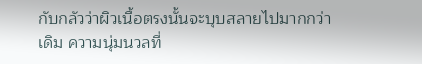กับกลัวว่าผิวเนื้อตรงนั้นจะบุบสลายไปมากกว่าเดิม ความนุ่มนวลที่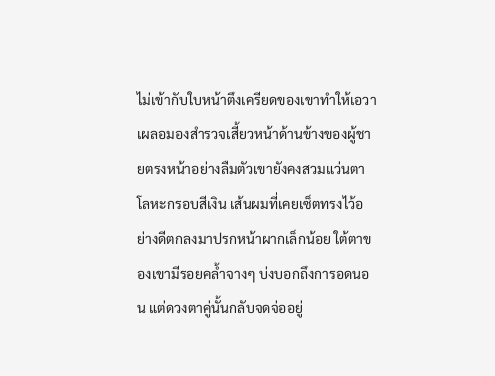ไม่เข้ากับใบหน้าตึงเครียดของเขาทำให้เอวาเผลอมองสำรวจเสี้ยวหน้าด้านข้างของผู้ชายตรงหน้าอย่างลืมตัวเขายังคงสวมแว่นตาโลหะกรอบสีเงิน เส้นผมที่เคยเซ็ตทรงไว้อย่างดีตกลงมาปรกหน้าผากเล็กน้อย ใต้ตาของเขามีรอยคล้ำจางๆ บ่งบอกถึงการอดนอน แต่ดวงตาคู่นั้นกลับจดจ่ออยู่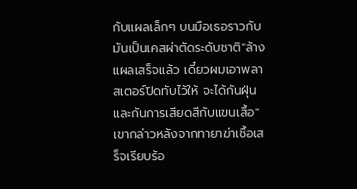กับแผลเล็กๆ บนมือเธอราวกับมันเป็นเคสผ่าตัดระดับชาติ"ล้างแผลเสร็จแล้ว เดี๋ยวผมเอาพลาสเตอร์ปิดทับไว้ให้ จะได้กันฝุ่นและกันการเสียดสีกับแขนเสื้อ" เขากล่าวหลังจากทายาฆ่าเชื้อเสร็จเรียบร้อ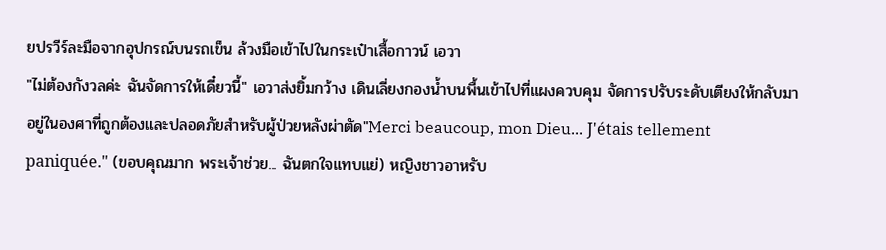ยปรวีร์ละมือจากอุปกรณ์บนรถเข็น ล้วงมือเข้าไปในกระเป๋าเสื้อกาวน์ เอวา
"ไม่ต้องกังวลค่ะ ฉันจัดการให้เดี๋ยวนี้" เอวาส่งยิ้มกว้าง เดินเลี่ยงกองน้ำบนพื้นเข้าไปที่แผงควบคุม จัดการปรับระดับเตียงให้กลับมาอยู่ในองศาที่ถูกต้องและปลอดภัยสำหรับผู้ป่วยหลังผ่าตัด"Merci beaucoup, mon Dieu... J'étais tellement paniquée." (ขอบคุณมาก พระเจ้าช่วย... ฉันตกใจแทบแย่) หญิงชาวอาหรับ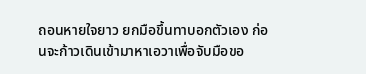ถอนหายใจยาว ยกมือขึ้นทาบอกตัวเอง ก่อนจะก้าวเดินเข้ามาหาเอวาเพื่อจับมือขอ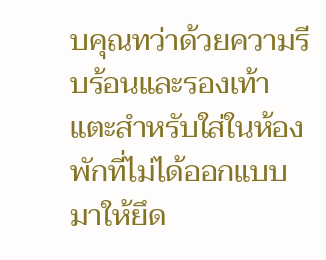บคุณทว่าด้วยความรีบร้อนและรองเท้าแตะสำหรับใส่ในห้องพักที่ไม่ได้ออกแบบมาให้ยึด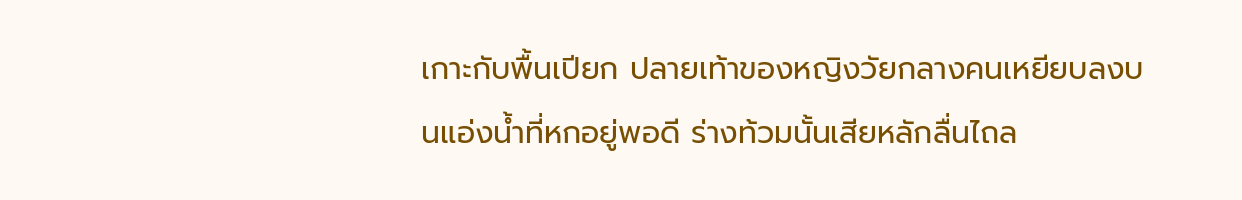เกาะกับพื้นเปียก ปลายเท้าของหญิงวัยกลางคนเหยียบลงบนแอ่งน้ำที่หกอยู่พอดี ร่างท้วมนั้นเสียหลักลื่นไถล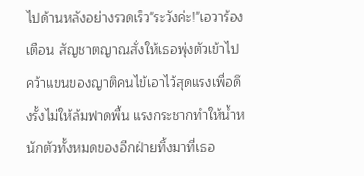ไปด้านหลังอย่างรวดเร็ว"ระวังค่ะ!"เอวาร้องเตือน สัญชาตญาณสั่งให้เธอพุ่งตัวเข้าไปคว้าแขนของญาติคนไข้เอาไว้สุดแรงเพื่อดึงรั้งไม่ให้ล้มฟาดพื้น แรงกระชากทำให้น้ำหนักตัวทั้งหมดของอีกฝ่ายทิ้งมาที่เธอ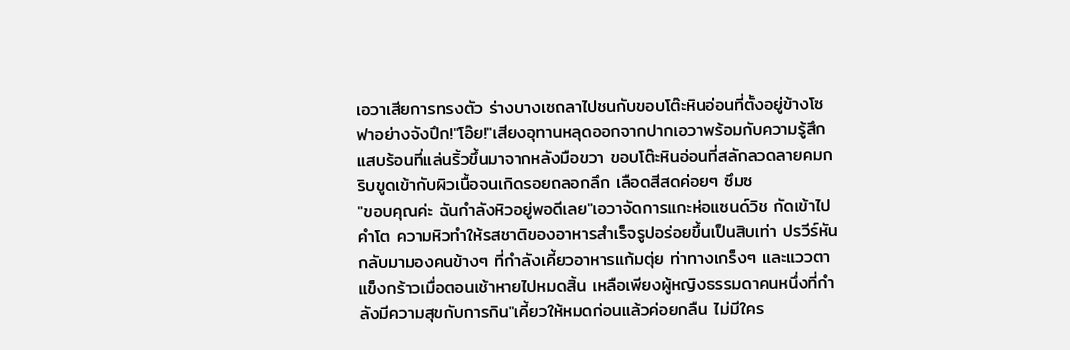เอวาเสียการทรงตัว ร่างบางเซถลาไปชนกับขอบโต๊ะหินอ่อนที่ตั้งอยู่ข้างโซฟาอย่างจังปึก!"โอ๊ย!"เสียงอุทานหลุดออกจากปากเอวาพร้อมกับความรู้สึกแสบร้อนที่แล่นริ้วขึ้นมาจากหลังมือขวา ขอบโต๊ะหินอ่อนที่สลักลวดลายคมกริบขูดเข้ากับผิวเนื้อจนเกิดรอยถลอกลึก เลือดสีสดค่อยๆ ซึมซ
"ขอบคุณค่ะ ฉันกำลังหิวอยู่พอดีเลย"เอวาจัดการแกะห่อแซนด์วิช กัดเข้าไปคำโต ความหิวทำให้รสชาติของอาหารสำเร็จรูปอร่อยขึ้นเป็นสิบเท่า ปรวีร์หันกลับมามองคนข้างๆ ที่กำลังเคี้ยวอาหารแก้มตุ่ย ท่าทางเกร็งๆ และแววตาแข็งกร้าวเมื่อตอนเช้าหายไปหมดสิ้น เหลือเพียงผู้หญิงธรรมดาคนหนึ่งที่กำลังมีความสุขกับการกิน"เคี้ยวให้หมดก่อนแล้วค่อยกลืน ไม่มีใคร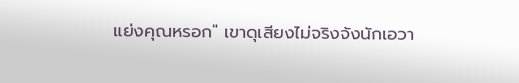แย่งคุณหรอก" เขาดุเสียงไม่จริงจังนักเอวา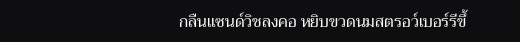กลืนแซนด์วิชลงคอ หยิบขวดนมสตรอว์เบอร์รีขึ้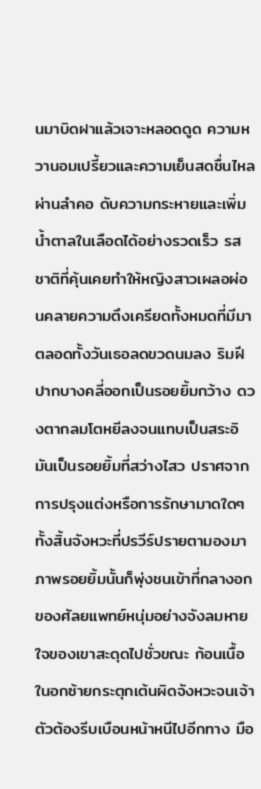นมาบิดฝาแล้วเจาะหลอดดูด ความหวานอมเปรี้ยวและความเย็นสดชื่นไหลผ่านลำคอ ดับความกระหายและเพิ่มน้ำตาลในเลือดได้อย่างรวดเร็ว รสชาติที่คุ้นเคยทำให้หญิงสาวเผลอผ่อนคลายความตึงเครียดทั้งหมดที่มีมาตลอดทั้งวันเธอลดขวดนมลง ริมฝีปากบางคลี่ออกเป็นรอยยิ้มกว้าง ดวงตากลมโตหยีลงจนแทบเป็นสระอิ มันเป็นรอยยิ้มที่สว่างไสว ปราศจากการปรุงแต่งหรือการรักษามาดใดๆ ทั้งสิ้นจังหวะที่ปรวีร์ปรายตามองมา ภาพรอยยิ้มนั้นก็พุ่งชนเข้าที่กลางอกของศัลยแพทย์หนุ่มอย่างจังลมหายใจของเขาสะดุดไปชั่วขณะ ก้อนเนื้อในอกซ้ายกระตุกเต้นผิดจังหวะจนเจ้าตัวต้องรีบเบือนหน้าหนีไปอีกทาง มือ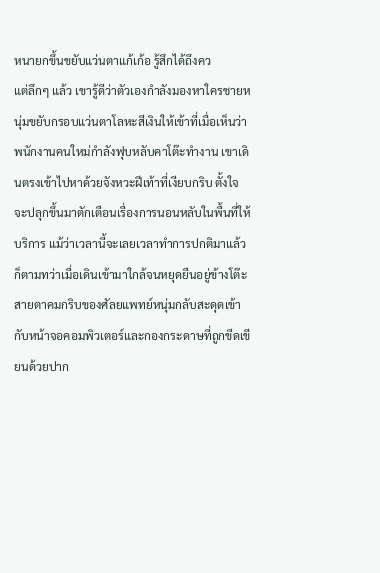หนายกขึ้นขยับแว่นตาแก้เก้อ รู้สึกได้ถึงคว
แต่ลึกๆ แล้ว เขารู้ดีว่าตัวเองกำลังมองหาใครชายหนุ่มขยับกรอบแว่นตาโลหะสีเงินให้เข้าที่เมื่อเห็นว่าพนักงานคนใหม่กำลังฟุบหลับคาโต๊ะทำงาน เขาเดินตรงเข้าไปหาด้วยจังหวะฝีเท้าที่เงียบกริบ ตั้งใจจะปลุกขึ้นมาตักเตือนเรื่องการนอนหลับในพื้นที่ให้บริการ แม้ว่าเวลานี้จะเลยเวลาทำการปกติมาแล้วก็ตามทว่าเมื่อเดินเข้ามาใกล้จนหยุดยืนอยู่ข้างโต๊ะ สายตาคมกริบของศัลยแพทย์หนุ่มกลับสะดุดเข้ากับหน้าจอคอมพิวเตอร์และกองกระดาษที่ถูกขีดเขียนด้วยปาก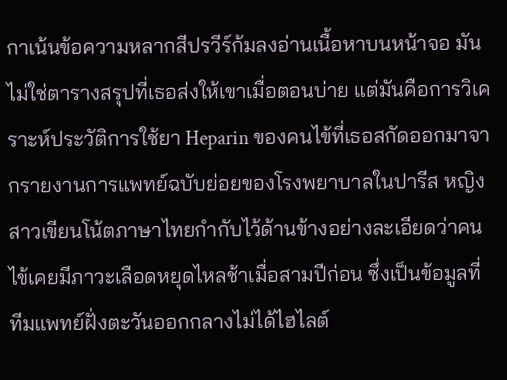กาเน้นข้อความหลากสีปรวีร์ก้มลงอ่านเนื้อหาบนหน้าจอ มันไม่ใช่ตารางสรุปที่เธอส่งให้เขาเมื่อตอนบ่าย แต่มันคือการวิเคราะห์ประวัติการใช้ยา Heparin ของคนไข้ที่เธอสกัดออกมาจากรายงานการแพทย์ฉบับย่อยของโรงพยาบาลในปารีส หญิงสาวเขียนโน้ตภาษาไทยกำกับไว้ด้านข้างอย่างละเอียดว่าคนไข้เคยมีภาวะเลือดหยุดไหลช้าเมื่อสามปีก่อน ซึ่งเป็นข้อมูลที่ทีมแพทย์ฝั่งตะวันออกกลางไม่ได้ไฮไลต์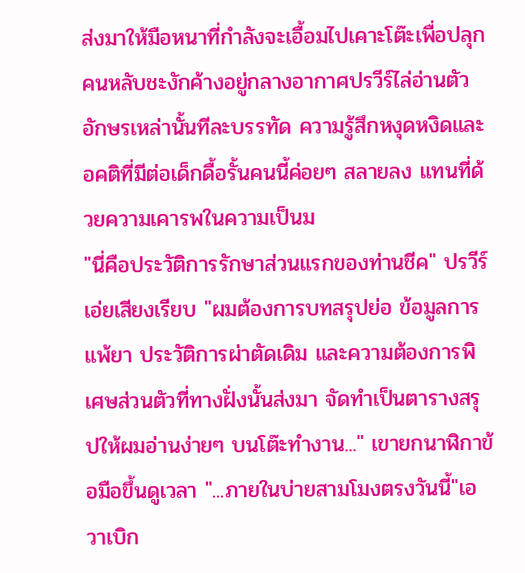ส่งมาให้มือหนาที่กำลังจะเอื้อมไปเคาะโต๊ะเพื่อปลุกคนหลับชะงักค้างอยู่กลางอากาศปรวีร์ไล่อ่านตัวอักษรเหล่านั้นทีละบรรทัด ความรู้สึกหงุดหงิดและอคติที่มีต่อเด็กดื้อรั้นคนนี้ค่อยๆ สลายลง แทนที่ด้วยความเคารพในความเป็นม
"นี่คือประวัติการรักษาส่วนแรกของท่านชีค" ปรวีร์เอ่ยเสียงเรียบ "ผมต้องการบทสรุปย่อ ข้อมูลการแพ้ยา ประวัติการผ่าตัดเดิม และความต้องการพิเศษส่วนตัวที่ทางฝั่งนั้นส่งมา จัดทำเป็นตารางสรุปให้ผมอ่านง่ายๆ บนโต๊ะทำงาน..." เขายกนาฬิกาข้อมือขึ้นดูเวลา "...ภายในบ่ายสามโมงตรงวันนี้"เอวาเบิก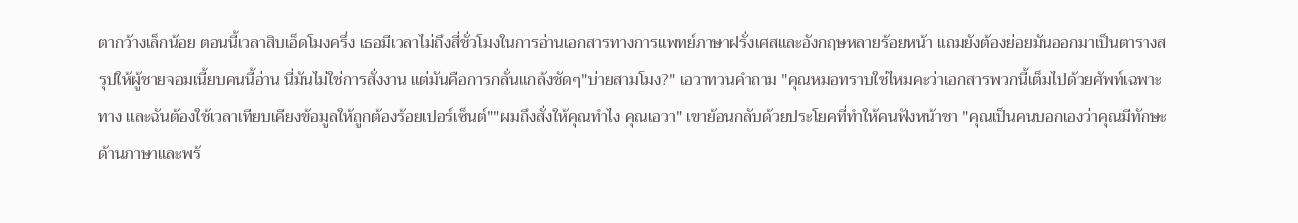ตากว้างเล็กน้อย ตอนนี้เวลาสิบเอ็ดโมงครึ่ง เธอมีเวลาไม่ถึงสี่ชั่วโมงในการอ่านเอกสารทางการแพทย์ภาษาฝรั่งเศสและอังกฤษหลายร้อยหน้า แถมยังต้องย่อยมันออกมาเป็นตารางสรุปให้ผู้ชายจอมเนี้ยบคนนี้อ่าน นี่มันไม่ใช่การสั่งงาน แต่มันคือการกลั่นแกล้งชัดๆ"บ่ายสามโมง?" เอวาทวนคำถาม "คุณหมอทราบใช่ไหมคะว่าเอกสารพวกนี้เต็มไปด้วยศัพท์เฉพาะทาง และฉันต้องใช้เวลาเทียบเคียงข้อมูลให้ถูกต้องร้อยเปอร์เซ็นต์""ผมถึงสั่งให้คุณทำไง คุณเอวา" เขาย้อนกลับด้วยประโยคที่ทำให้คนฟังหน้าชา "คุณเป็นคนบอกเองว่าคุณมีทักษะด้านภาษาและพร้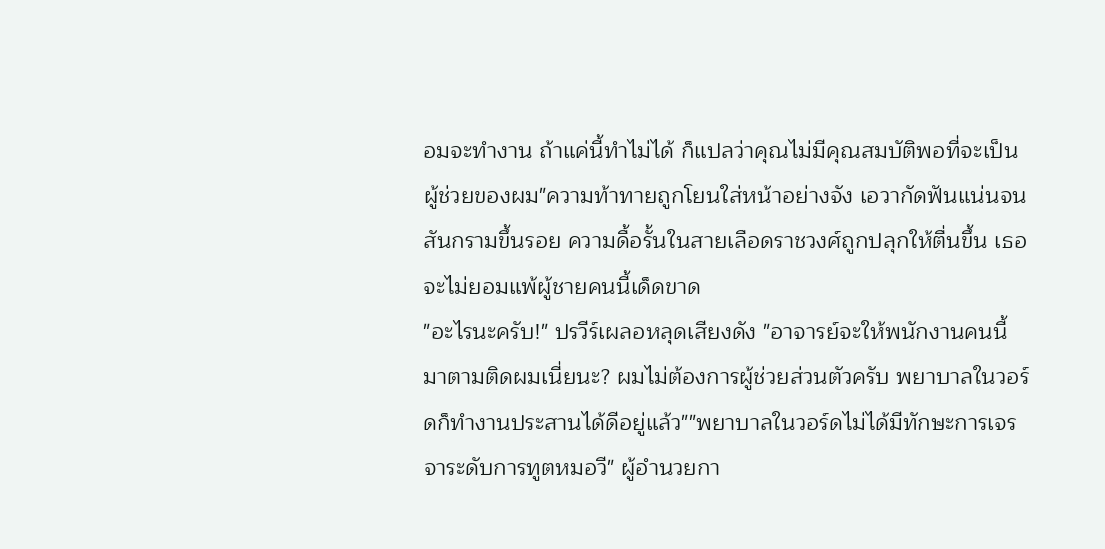อมจะทำงาน ถ้าแค่นี้ทำไม่ได้ ก็แปลว่าคุณไม่มีคุณสมบัติพอที่จะเป็นผู้ช่วยของผม"ความท้าทายถูกโยนใส่หน้าอย่างจัง เอวากัดฟันแน่นจนสันกรามขึ้นรอย ความดื้อรั้นในสายเลือดราชวงศ์ถูกปลุกให้ตื่นขึ้น เธอจะไม่ยอมแพ้ผู้ชายคนนี้เด็ดขาด
"อะไรนะครับ!" ปรวีร์เผลอหลุดเสียงดัง "อาจารย์จะให้พนักงานคนนี้มาตามติดผมเนี่ยนะ? ผมไม่ต้องการผู้ช่วยส่วนตัวครับ พยาบาลในวอร์ดก็ทำงานประสานได้ดีอยู่แล้ว""พยาบาลในวอร์ดไม่ได้มีทักษะการเจรจาระดับการทูตหมอวี" ผู้อำนวยกา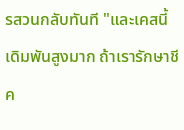รสวนกลับทันที "และเคสนี้เดิมพันสูงมาก ถ้าเรารักษาชีค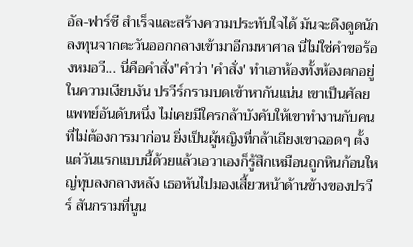อัล-ฟาร์ซี สำเร็จและสร้างความประทับใจได้ มันจะดึงดูดนักลงทุนจากตะวันออกกลางเข้ามาอีกมหาศาล นี่ไม่ใช่คำขอร้องหมอวี... นี่คือคำสั่ง"คำว่า 'คำสั่ง' ทำเอาห้องทั้งห้องตกอยู่ในความเงียบงัน ปรวีร์กรามบดเข้าหากันแน่น เขาเป็นศัลยแพทย์อันดับหนึ่ง ไม่เคยมีใครกล้าบังคับให้เขาทำงานกับคนที่ไม่ต้องการมาก่อน ยิ่งเป็นผู้หญิงที่กล้าเถียงเขาฉอดๆ ตั้งแต่วันแรกแบบนี้ด้วยแล้วเอวาเองก็รู้สึกเหมือนถูกหินก้อนใหญ่ทุบลงกลางหลัง เธอหันไปมองเสี้ยวหน้าด้านข้างของปรวีร์ สันกรามที่นูน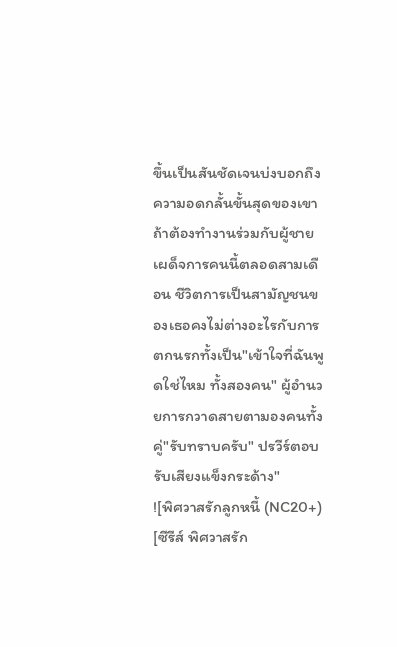ขึ้นเป็นสันชัดเจนบ่งบอกถึงความอดกลั้นขั้นสุดของเขา ถ้าต้องทำงานร่วมกับผู้ชายเผด็จการคนนี้ตลอดสามเดือน ชีวิตการเป็นสามัญชนของเธอคงไม่ต่างอะไรกับการตกนรกทั้งเป็น"เข้าใจที่ฉันพูดใช่ไหม ทั้งสองคน" ผู้อำนวยการกวาดสายตามองคนทั้งคู่"รับทราบครับ" ปรวีร์ตอบรับเสียงแข็งกระด้าง"
![พิศวาสรักลูกหนี้ (NC20+) [ซีรีส์ พิศวาสรัก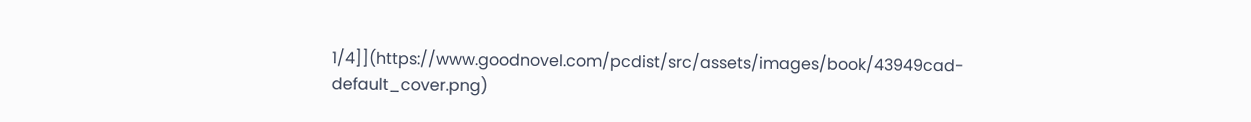1/4]](https://www.goodnovel.com/pcdist/src/assets/images/book/43949cad-default_cover.png)